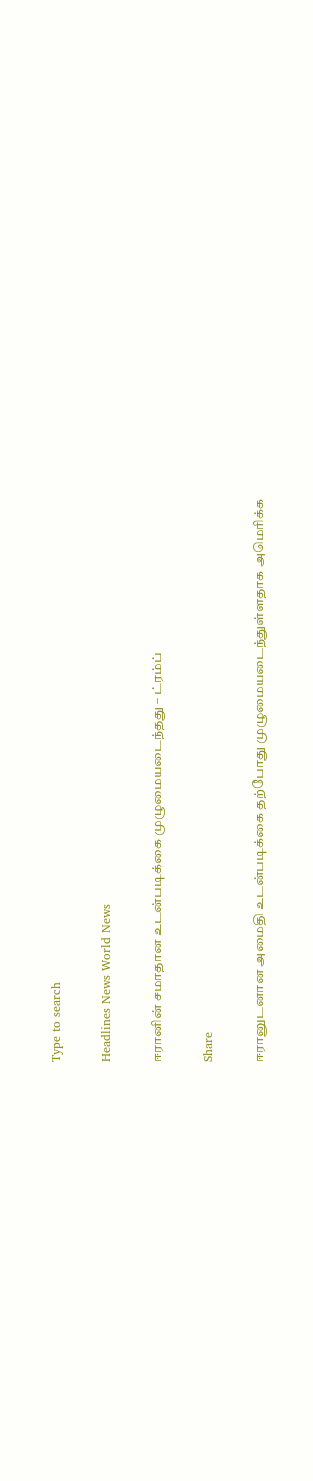Type to search

Headlines News World News

ஈரானின் சமாதான உடன்படிக்கை முழுமையடைந்தது – ட்ரம்ப்

Share

ஈரானுடனான அமைதி உடன்படிக்கை தற்போது முழுமையடைந்துள்ளதாக அமெரிக்க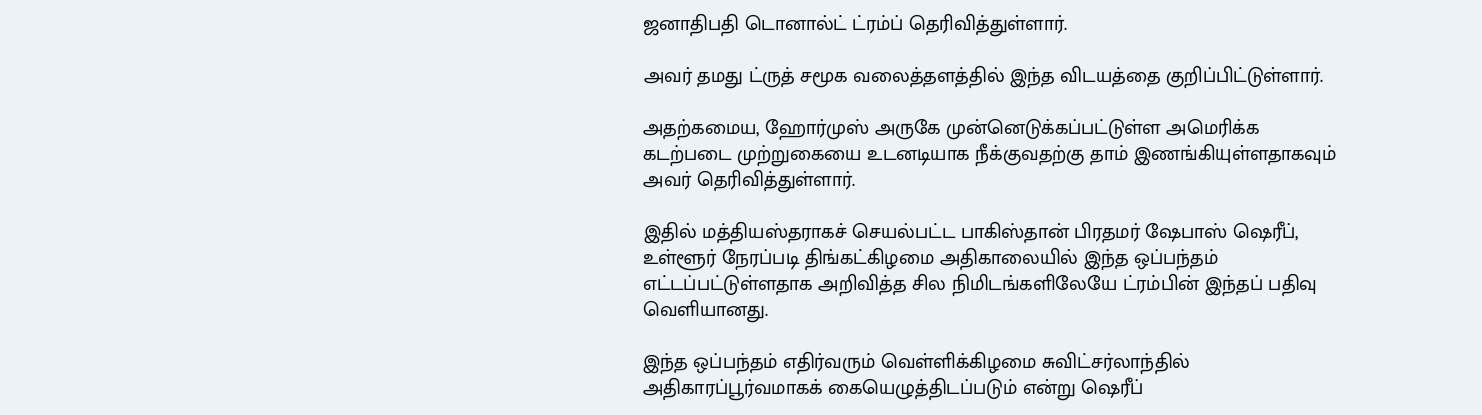ஜனாதிபதி டொனால்ட் ட்ரம்ப் தெரிவித்துள்ளார்.

அவர் தமது ட்ருத் சமூக வலைத்தளத்தில் இந்த விடயத்தை குறிப்பிட்டுள்ளார்.

அதற்கமைய, ஹோர்முஸ் அருகே முன்னெடுக்கப்பட்டுள்ள அமெரிக்க கடற்படை முற்றுகையை உடனடியாக நீக்குவதற்கு தாம் இணங்கியுள்ளதாகவும் அவர் தெரிவித்துள்ளார்.

இதில் மத்தியஸ்தராகச் செயல்பட்ட பாகிஸ்தான் பிரதமர் ஷேபாஸ் ஷெரீப், உள்ளூர் நேரப்படி திங்கட்கிழமை அதிகாலையில் இந்த ஒப்பந்தம் எட்டப்பட்டுள்ளதாக அறிவித்த சில நிமிடங்களிலேயே ட்ரம்பின் இந்தப் பதிவு வெளியானது.

இந்த ஒப்பந்தம் எதிர்வரும் வெள்ளிக்கிழமை சுவிட்சர்லாந்தில் அதிகாரப்பூர்வமாகக் கையெழுத்திடப்படும் என்று ஷெரீப்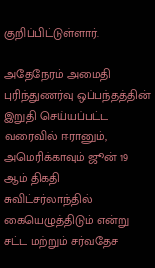குறிப்பிட்டுள்ளார்.

அதேநேரம் அமைதி புரிந்துணர்வு ஒப்பந்தத்தின் இறுதி செய்யப்பட்ட வரைவில் ஈரானும், அமெரிக்காவும் ஜூன் 19 ஆம் திகதி சுவிட்சர்லாந்தில் கையெழுத்திடும் என்று சட்ட மற்றும் சர்வதேச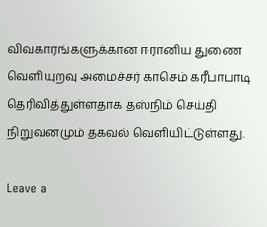விவகாரங்களுக்கான ஈரானிய துணை வெளியுறவு அமைச்சர் காசெம் கரீபாபாடி தெரிவித்துள்ளதாக தஸ்நிம் செய்தி நிறுவனமும் தகவல் வௌியிட்டுள்ளது.

Leave a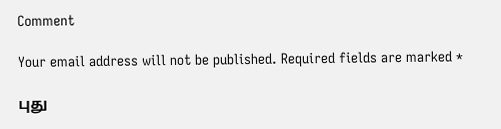Comment

Your email address will not be published. Required fields are marked *

புது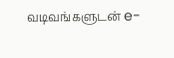வடிவங்களுடன் e-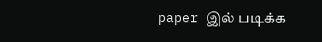paper இல் படிக்க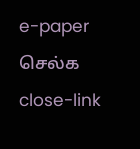e-paper செல்க
close-link